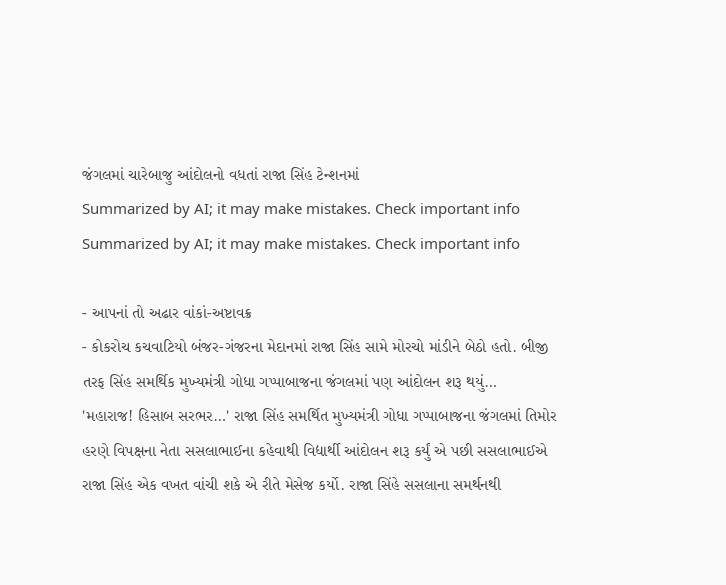જંગલમાં ચારેબાજુ આંદોલનો વધતાં રાજા સિંહ ટેન્શનમાં
Summarized by AI; it may make mistakes. Check important info
Summarized by AI; it may make mistakes. Check important info

- આપનાં તો અઢાર વાંકાં-અષ્ટાવક્ર
- કોકરોચ કચવાટિયો બંજર-ગંજરના મેદાનમાં રાજા સિંહ સામે મોરચો માંડીને બેઠો હતો. બીજી તરફ સિંહ સમર્થિક મુખ્યમંત્રી ગોધા ગપ્પાબાજના જંગલમાં પણ આંદોલન શરૂ થયું…
'મહારાજ! હિસાબ સરભર…' રાજા સિંહ સમર્થિત મુખ્યમંત્રી ગોધા ગપ્પાબાજના જંગલમાં તિમોર હરણે વિપક્ષના નેતા સસલાભાઈના કહેવાથી વિદ્યાર્થી આંદોલન શરૂ કર્યું એ પછી સસલાભાઈએ રાજા સિંહ એક વખત વાંચી શકે એ રીતે મેસેજ કર્યો. રાજા સિંહે સસલાના સમર્થનથી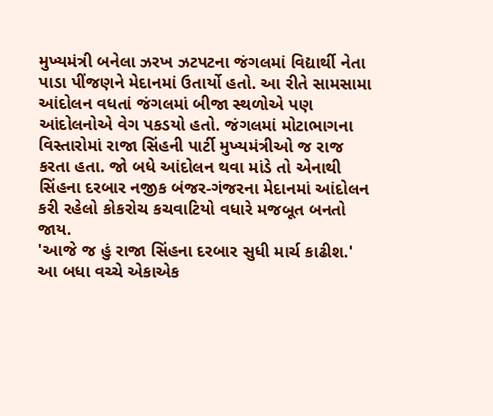મુખ્યમંત્રી બનેલા ઝરખ ઝટપટના જંગલમાં વિદ્યાર્થી નેતા પાડા પીંજણને મેદાનમાં ઉતાર્યો હતો. આ રીતે સામસામા આંદોલન વધતાં જંગલમાં બીજા સ્થળોએ પણ આંદોલનોએ વેગ પકડયો હતો. જંગલમાં મોટાભાગના વિસ્તારોમાં રાજા સિંહની પાર્ટી મુખ્યમંત્રીઓ જ રાજ કરતા હતા. જો બધે આંદોલન થવા માંડે તો એનાથી સિંહના દરબાર નજીક બંજર-ગંજરના મેદાનમાં આંદોલન કરી રહેલો કોકરોચ કચવાટિયો વધારે મજબૂત બનતો જાય.
'આજે જ હું રાજા સિંહના દરબાર સુધી માર્ચ કાઢીશ.' આ બધા વચ્ચે એકાએક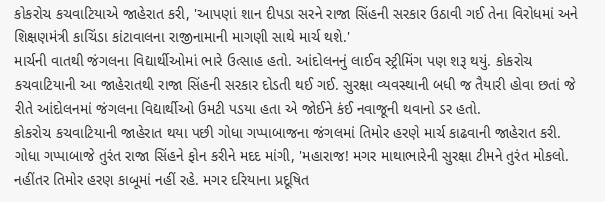કોકરોચ કચવાટિયાએ જાહેરાત કરી, 'આપણાં શાન દીપડા સરને રાજા સિંહની સરકાર ઉઠાવી ગઈ તેના વિરોધમાં અને શિક્ષણમંત્રી કાચિંડા કાંટાવાલના રાજીનામાની માગણી સાથે માર્ચ થશે.'
માર્ચની વાતથી જંગલના વિદ્યાર્થીઓમાં ભારે ઉત્સાહ હતો. આંદોલનનું લાઈવ સ્ટ્રીમિંગ પણ શરૂ થયું. કોકરોચ કચવાટિયાની આ જાહેરાતથી રાજા સિંહની સરકાર દોડતી થઈ ગઈ. સુરક્ષા વ્યવસ્થાની બધી જ તૈયારી હોવા છતાં જે રીતે આંદોલનમાં જંગલના વિદ્યાર્થીઓ ઉમટી પડયા હતા એ જોઈને કંઈ નવાજૂની થવાનો ડર હતો.
કોકરોચ કચવાટિયાની જાહેરાત થયા પછી ગોધા ગપ્પાબાજના જંગલમાં તિમોર હરણે માર્ચ કાઢવાની જાહેરાત કરી. ગોધા ગપ્પાબાજે તુરંત રાજા સિંહને ફોન કરીને મદદ માંગી, 'મહારાજ! મગર માથાભારેની સુરક્ષા ટીમને તુરંત મોકલો. નહીંતર તિમોર હરણ કાબૂમાં નહીં રહે. મગર દરિયાના પ્રદૂષિત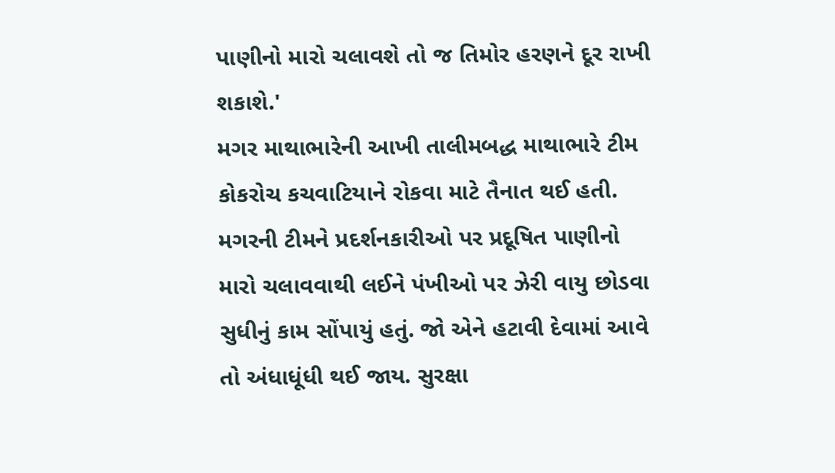પાણીનો મારો ચલાવશે તો જ તિમોર હરણને દૂર રાખી શકાશે.'
મગર માથાભારેની આખી તાલીમબદ્ધ માથાભારે ટીમ કોકરોચ કચવાટિયાને રોકવા માટે તૈનાત થઈ હતી. મગરની ટીમને પ્રદર્શનકારીઓ પર પ્રદૂષિત પાણીનો મારો ચલાવવાથી લઈને પંખીઓ પર ઝેરી વાયુ છોડવા સુધીનું કામ સોંપાયું હતું. જો એને હટાવી દેવામાં આવે તો અંધાધૂંધી થઈ જાય. સુરક્ષા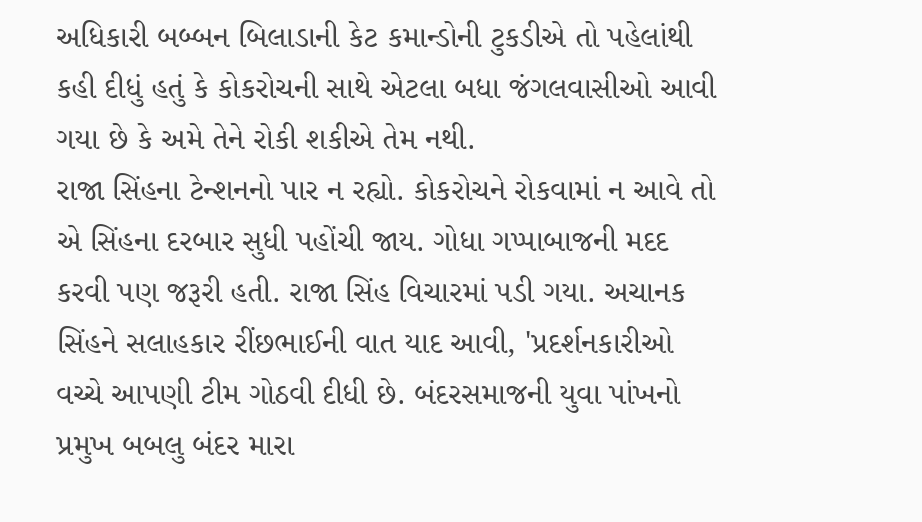અધિકારી બબ્બન બિલાડાની કેટ કમાન્ડોની ટુકડીએ તો પહેલાંથી કહી દીધું હતું કે કોકરોચની સાથે એટલા બધા જંગલવાસીઓ આવી ગયા છે કે અમે તેને રોકી શકીએ તેમ નથી.
રાજા સિંહના ટેન્શનનો પાર ન રહ્યો. કોકરોચને રોકવામાં ન આવે તો એ સિંહના દરબાર સુધી પહોંચી જાય. ગોધા ગપ્પાબાજની મદદ કરવી પણ જરૂરી હતી. રાજા સિંહ વિચારમાં પડી ગયા. અચાનક સિંહને સલાહકાર રીંછભાઈની વાત યાદ આવી, 'પ્રદર્શનકારીઓ વચ્ચે આપણી ટીમ ગોઠવી દીધી છે. બંદરસમાજની યુવા પાંખનો પ્રમુખ બબલુ બંદર મારા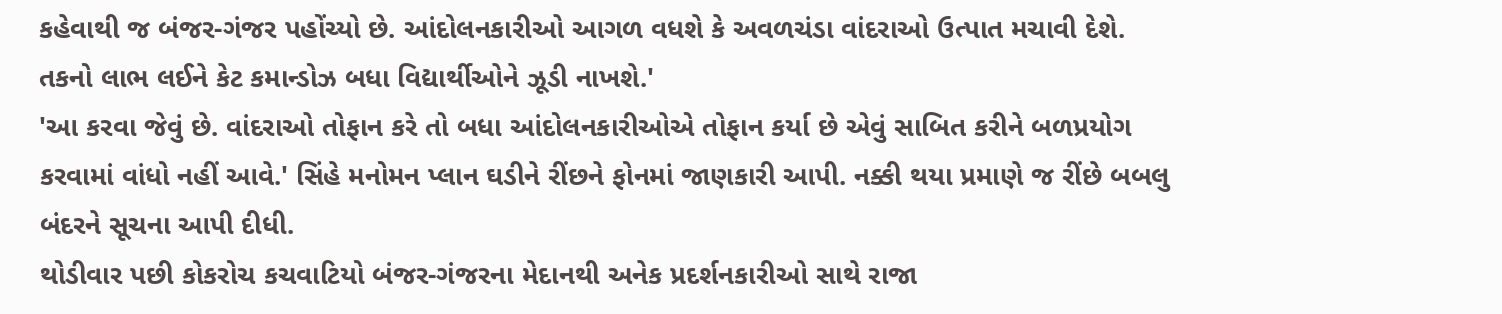કહેવાથી જ બંજર-ગંજર પહોંચ્યો છે. આંદોલનકારીઓ આગળ વધશે કે અવળચંડા વાંદરાઓ ઉત્પાત મચાવી દેશે. તકનો લાભ લઈને કેટ કમાન્ડોઝ બધા વિદ્યાર્થીઓને ઝૂડી નાખશે.'
'આ કરવા જેવું છે. વાંદરાઓ તોફાન કરે તો બધા આંદોલનકારીઓએ તોફાન કર્યા છે એવું સાબિત કરીને બળપ્રયોગ કરવામાં વાંધો નહીં આવે.' સિંહે મનોમન પ્લાન ઘડીને રીંછને ફોનમાં જાણકારી આપી. નક્કી થયા પ્રમાણે જ રીંછે બબલુ બંદરને સૂચના આપી દીધી.
થોડીવાર પછી કોકરોચ કચવાટિયો બંજર-ગંજરના મેદાનથી અનેક પ્રદર્શનકારીઓ સાથે રાજા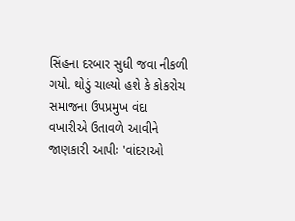સિંહના દરબાર સુધી જવા નીકળી ગયો. થોડું ચાલ્યો હશે કે કોકરોચ સમાજના ઉપપ્રમુખ વંદા વખારીએ ઉતાવળે આવીને જાણકારી આપીઃ 'વાંદરાઓ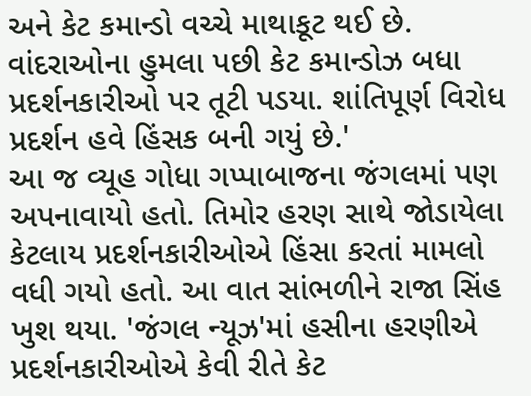અને કેટ કમાન્ડો વચ્ચે માથાકૂટ થઈ છે. વાંદરાઓના હુમલા પછી કેટ કમાન્ડોઝ બધા પ્રદર્શનકારીઓ પર તૂટી પડયા. શાંતિપૂર્ણ વિરોધ પ્રદર્શન હવે હિંસક બની ગયું છે.'
આ જ વ્યૂહ ગોધા ગપ્પાબાજના જંગલમાં પણ અપનાવાયો હતો. તિમોર હરણ સાથે જોડાયેલા કેટલાય પ્રદર્શનકારીઓએ હિંસા કરતાં મામલો વધી ગયો હતો. આ વાત સાંભળીને રાજા સિંહ ખુશ થયા. 'જંગલ ન્યૂઝ'માં હસીના હરણીએ પ્રદર્શનકારીઓએ કેવી રીતે કેટ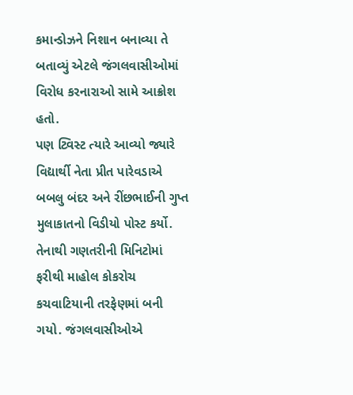કમાન્ડોઝને નિશાન બનાવ્યા તે બતાવ્યું એટલે જંગલવાસીઓમાં વિરોધ કરનારાઓ સામે આક્રોશ હતો.
પણ ટ્વિસ્ટ ત્યારે આવ્યો જ્યારે વિદ્યાર્થી નેતા પ્રીત પારેવડાએ બબલુ બંદર અને રીંછભાઈની ગુપ્ત મુલાકાતનો વિડીયો પોસ્ટ કર્યો. તેનાથી ગણતરીની મિનિટોમાં ફરીથી માહોલ કોકરોચ કચવાટિયાની તરફેણમાં બની ગયો. જંગલવાસીઓએ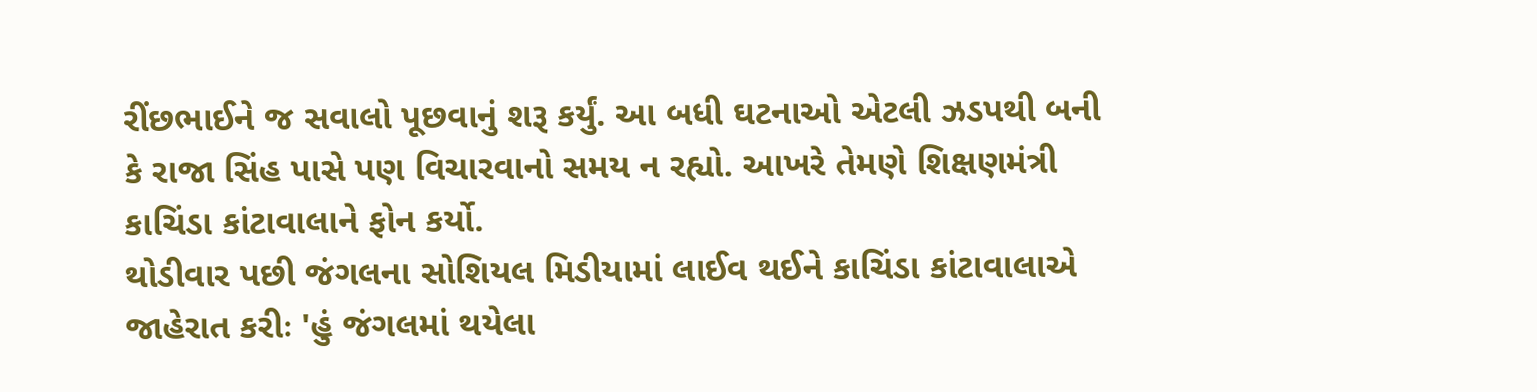રીંછભાઈને જ સવાલો પૂછવાનું શરૂ કર્યું. આ બધી ઘટનાઓ એટલી ઝડપથી બની કે રાજા સિંહ પાસે પણ વિચારવાનો સમય ન રહ્યો. આખરે તેમણે શિક્ષણમંત્રી કાચિંડા કાંટાવાલાને ફોન કર્યો.
થોડીવાર પછી જંગલના સોશિયલ મિડીયામાં લાઈવ થઈને કાચિંડા કાંટાવાલાએ જાહેરાત કરીઃ 'હું જંગલમાં થયેલા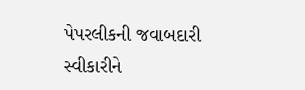પેપરલીકની જવાબદારી સ્વીકારીને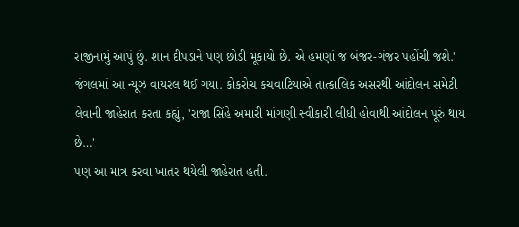રાજીનામું આપું છું. શાન દીપડાને પણ છોડી મૂકાયો છે. એ હમણાં જ બંજર-ગંજર પહોંચી જશે.'
જંગલમાં આ ન્યૂઝ વાયરલ થઈ ગયા. કોકરોચ કચવાટિયાએ તાત્કાલિક અસરથી આંદોલન સમેટી લેવાની જાહેરાત કરતા કહ્યું, 'રાજા સિંહે અમારી માંગણી સ્વીકારી લીધી હોવાથી આંદોલન પૂરું થાય છે…'
પણ આ માત્ર કરવા ખાતર થયેલી જાહેરાત હતી.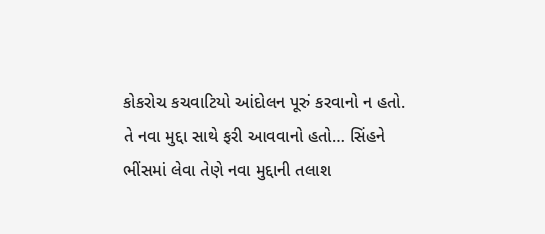કોકરોચ કચવાટિયો આંદોલન પૂરું કરવાનો ન હતો. તે નવા મુદ્દા સાથે ફરી આવવાનો હતો… સિંહને ભીંસમાં લેવા તેણે નવા મુદ્દાની તલાશ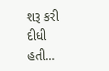શરૂ કરી દીધી હતી…